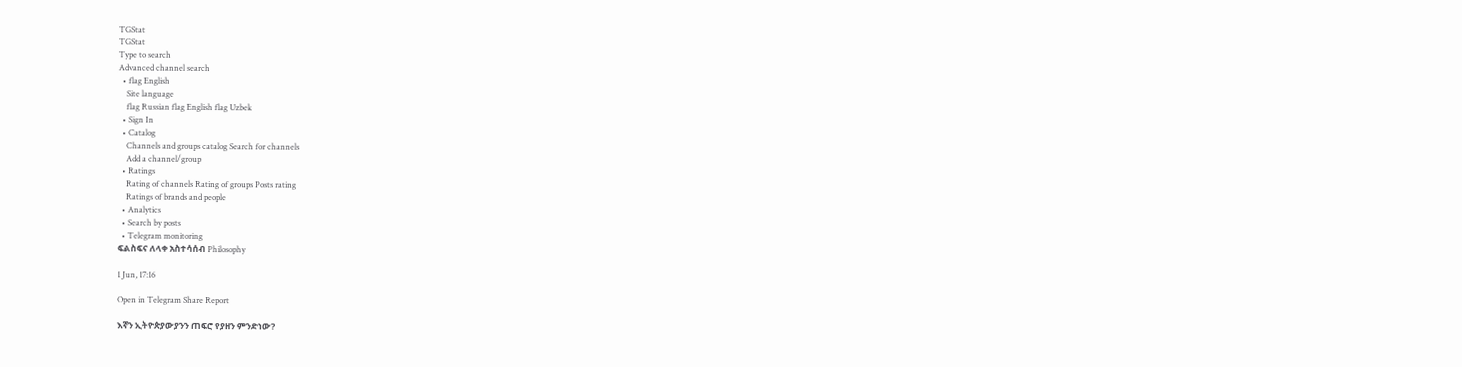TGStat
TGStat
Type to search
Advanced channel search
  • flag English
    Site language
    flag Russian flag English flag Uzbek
  • Sign In
  • Catalog
    Channels and groups catalog Search for channels
    Add a channel/group
  • Ratings
    Rating of channels Rating of groups Posts rating
    Ratings of brands and people
  • Analytics
  • Search by posts
  • Telegram monitoring
ፍልስፍና ለላቀ አስተሳሰብ Philosophy

1 Jun, 17:16

Open in Telegram Share Report

እኛን ኢትዮጵያውያንን ጠፍሮ የያዘን ምንድነው?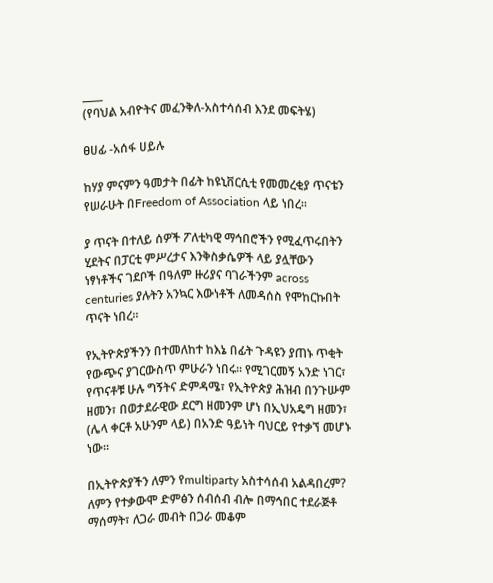____
(የባህል አብዮትና መፈንቅለ-አስተሳሰብ እንደ መፍትሄ)

ፀሀፊ -አሰፋ ሀይሉ

ከሃያ ምናምን ዓመታት በፊት ከዩኒቨርሲቲ የመመረቂያ ጥናቴን የሠራሁት በFreedom of Association ላይ ነበረ።

ያ ጥናት በተለይ ሰዎች ፖለቲካዊ ማኅበሮችን የሚፈጥሩበትን ሂደትና በፓርቲ ምሥረታና እንቅስቃሴዎች ላይ ያሏቸውን ነፃነቶችና ገደቦች በዓለም ዙሪያና ባገራችንም across centuries ያሉትን አንኳር እውነቶች ለመዳሰስ የሞከርኩበት ጥናት ነበረ።

የኢትዮጵያችንን በተመለከተ ከእኔ በፊት ጉዳዩን ያጠኑ ጥቂት የውጭና ያገርውስጥ ምሁራን ነበሩ። የሚገርመኝ አንድ ነገር፣ የጥናቶቹ ሁሉ ግኝትና ድምዳሜ፣ የኢትዮጵያ ሕዝብ በንጉሡም ዘመን፣ በወታደራዊው ደርግ ዘመንም ሆነ በኢህአዴግ ዘመን፣ (ሌላ ቀርቶ አሁንም ላይ) በአንድ ዓይነት ባህርይ የተቃኘ መሆኑ ነው።

በኢትዮጵያችን ለምን የmultiparty አስተሳሰብ አልዳበረም? ለምን የተቃውሞ ድምፅን ሰብሰብ ብሎ በማኅበር ተደራጅቶ ማሰማት፣ ለጋራ መብት በጋራ መቆም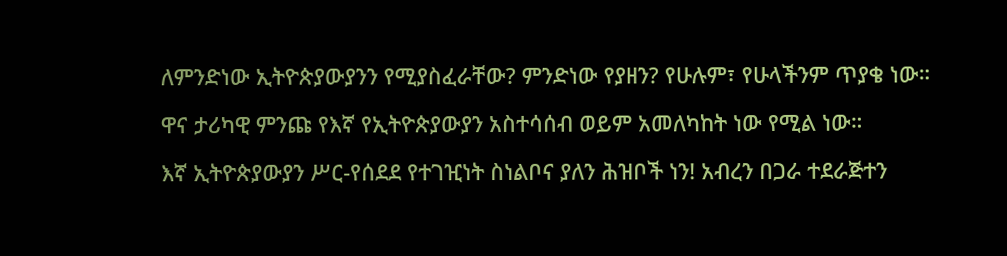ለምንድነው ኢትዮጵያውያንን የሚያስፈራቸው? ምንድነው የያዘን? የሁሉም፣ የሁላችንም ጥያቄ ነው።

ዋና ታሪካዊ ምንጩ የእኛ የኢትዮጵያውያን አስተሳሰብ ወይም አመለካከት ነው የሚል ነው።

እኛ ኢትዮጵያውያን ሥር-የሰደደ የተገዢነት ስነልቦና ያለን ሕዝቦች ነን! አብረን በጋራ ተደራጅተን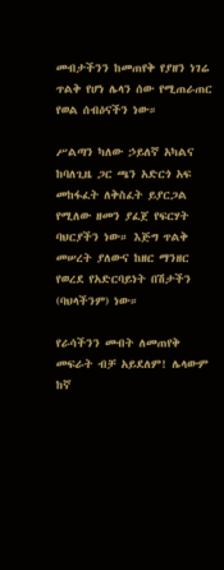መብታችንን ከመጠየቅ የያዘን ነገሬ ጥልቅ የሆነ ሌላን ሰው የሚጠራጠር የወል ሰብዕናችን ነው።

ሥልጣን ካለው ኃይለኛ አካልና ከባለጊዜ ጋር ጫን አድርጎ አፍ መከፋፈት ለቅስፈት ይያርጋል የሚለው ዘመን ያፈጀ የፍርሃት ባህርያችን ነው። እጅግ ጥልቅ መሠረት ያለውና ከዘር ማንዘር የወረደ የአድርባይነት በሽታችን (ባህላችንም) ነው።

የራሳችንን መብት ለመጠየቅ መፍራት ብቻ አይደለም! ሌላውም ከኛ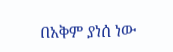በአቅም ያነሰ ነው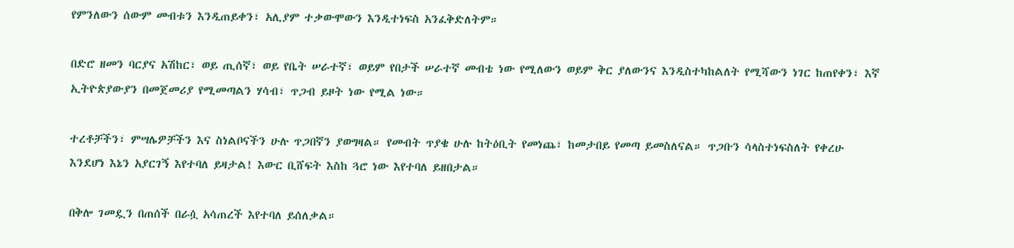የምንለውን ሰውም መብቱን እንዲጠይቀን፣ አሊያም ተቃውሞውን እንዲተነፍስ አንፈቅድለትም።

በድሮ ዘመን ባርያና አሽከር፣ ወይ ጢሰኛ፣ ወይ የቤት ሠራተኛ፣ ወይም የበታች ሠራተኛ መብቴ ነው የሚለውን ወይም ቅር ያለውንና እንዲስተካከልለት የሚሻውን ነገር ከጠየቀን፣ እኛ ኢትዮጵያውያን በመጀመሪያ የሚመጣልን ሃሳብ፣ ጥጋብ ይዞት ነው የሚል ነው።

ተረቶቻችን፣ ምሣሌዎቻችን እና ስነልቦናችን ሁሉ ጥጋበኛን ያወግዛል። የመብት ጥያቄ ሁሉ ከትዕቢት የመነጨ፣ ከመታበይ የመጣ ይመስለናል። ጥጋቡን ሳላስተነፍስለት የቀረሁ እንደሆነ እኔን አያርገኝ እየተባለ ይዛታል! እውር ቢሸፍት እስከ ጓሮ ነው እየተባለ ይዘበታል።

በቅሎ ገመዷን በጠሰች በራሷ አሳጠረች እየተባለ ይሰለቃል።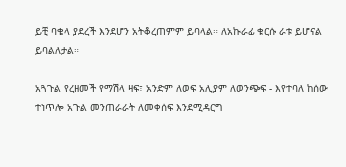ይቺ ባቄላ ያደረች እንደሆን አትቆረጠምም ይባላል። ለአኩራፊ ቁርሱ ራቱ ይሆናል ይባልለታል።

አጓጉል የረዘመች የማሽላ ዛፍ፣ አንድም ለወፍ አሊያም ለወንጭፍ - እየተባለ ከሰው ተነጥሎ አጉል መንጠራራት ለመቀሰፍ እንደሚዳርግ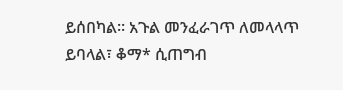ይሰበካል። አጉል መንፈራገጥ ለመላላጥ ይባላል፣ ቆማ* ሲጠግብ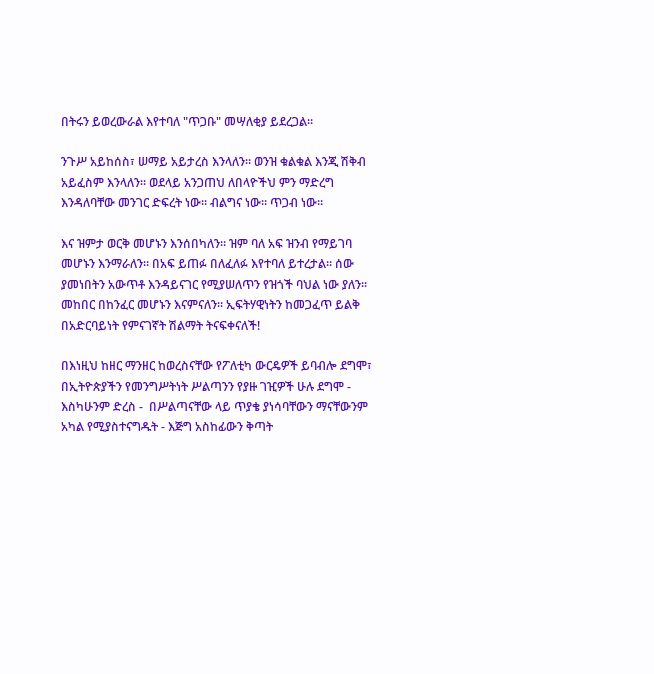በትሩን ይወረውራል እየተባለ "ጥጋቡ" መሣለቂያ ይደረጋል።

ንጉሥ አይከሰስ፣ ሠማይ አይታረስ እንላለን። ወንዝ ቁልቁል እንጂ ሽቅብ አይፈስም እንላለን። ወደላይ አንጋጠህ ለበላዮችህ ምን ማድረግ እንዳለባቸው መንገር ድፍረት ነው። ብልግና ነው። ጥጋብ ነው።

እና ዝምታ ወርቅ መሆኑን እንሰበካለን። ዝም ባለ አፍ ዝንብ የማይገባ መሆኑን እንማራለን። በአፍ ይጠፉ በለፈለፉ እየተባለ ይተረታል። ሰው ያመነበትን አውጥቶ እንዳይናገር የሚያሠለጥን የዝጎች ባህል ነው ያለን። መከበር በከንፈር መሆኑን እናምናለን። ኢፍትሃዊነትን ከመጋፈጥ ይልቅ በአድርባይነት የምናገኛት ሽልማት ትናፍቀናለች!

በእነዚህ ከዘር ማንዘር ከወረስናቸው የፖለቲካ ውርዴዎች ይባብሎ ደግሞ፣ በኢትዮጵያችን የመንግሥትነት ሥልጣንን የያዙ ገዢዎች ሁሉ ደግሞ - እስካሁንም ድረስ -  በሥልጣናቸው ላይ ጥያቄ ያነሳባቸውን ማናቸውንም አካል የሚያስተናግዱት - እጅግ አስከፊውን ቅጣት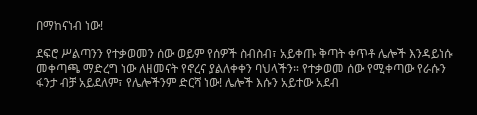በማከናነብ ነው!

ደፍሮ ሥልጣንን የተቃወመን ሰው ወይም የሰዎች ስብስብ፣ አይቀጡ ቅጣት ቀጥቶ ሌሎች እንዳይነሱ መቀጣጫ ማድረግ ነው ለዘመናት የኖረና ያልለቀቀን ባህላችን። የተቃወመ ሰው የሚቀጣው የራሱን ፋንታ ብቻ አይደለም፣ የሌሎችንም ድርሻ ነው! ሌሎች እሱን አይተው አደብ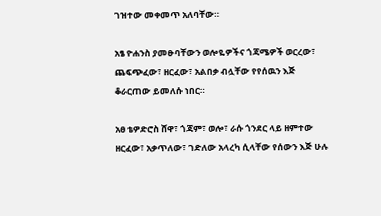ገዝተው መቀመጥ አለባቸው።

አፄ ዮሐንስ ያመፁባቸውን ወሎዬዎችና ጎጃሜዎች ወርረው፣ ጨፍጭፈው፣ ዘርፈው፣ አልበቃ ብሏቸው የየሰዉን እጅ ቆራርጠው ይመለሱ ነበር።

አፀ ቴዎድሮስ ሸዋ፣ ጎጃም፣ ወሎ፣ ራሱ ጎንደር ላይ ዘምተው ዘርፈው፣ አቃጥለው፣ ገድለው አላረካ ሲላቸው የሰውን እጅ ሁሉ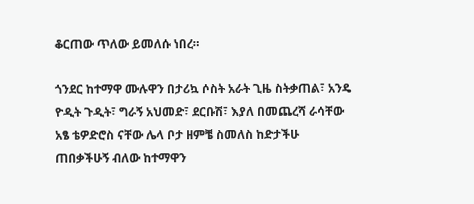ቆርጠው ጥለው ይመለሱ ነበረ።

ጎንደር ከተማዋ ሙሉዋን በታሪኳ ሶስት አራት ጊዜ ስትቃጠል፣ አንዴ ዮዲት ጉዲት፣ ግራኝ አህመድ፣ ደርቡሽ፣ እያለ በመጨረሻ ራሳቸው አፄ ቴዎድሮስ ናቸው ሌላ ቦታ ዘምቼ ስመለስ ከድታችሁ ጠበቃችሁኝ ብለው ከተማዋን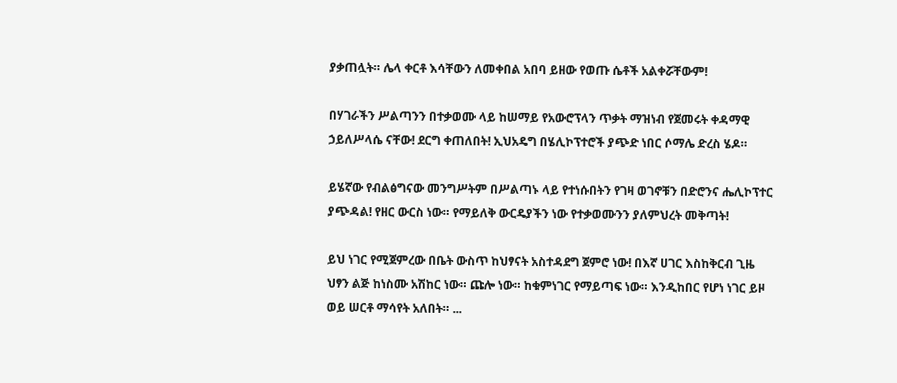ያቃጠሏት። ሌላ ቀርቶ እሳቸውን ለመቀበል አበባ ይዘው የወጡ ሴቶች አልቀሯቸውም!

በሃገራችን ሥልጣንን በተቃወሙ ላይ ከሠማይ የአውሮፕላን ጥቃት ማዝነብ የጀመሩት ቀዳማዊ ኃይለሥላሴ ናቸው! ደርግ ቀጠለበት! ኢህአዴግ በሄሊኮፕተሮች ያጭድ ነበር ሶማሌ ድረስ ሄዶ።

ይሄኛው የብልፅግናው መንግሥትም በሥልጣኑ ላይ የተነሱበትን የገዛ ወገኖቹን በድሮንና ሔሊኮፕተር ያጭዳል! የዘር ውርስ ነው። የማይለቅ ውርዴያችን ነው የተቃወሙንን ያለምህረት መቅጣት!

ይህ ነገር የሚጀምረው በቤት ውስጥ ከህፃናት አስተዳደግ ጀምሮ ነው! በእኛ ሀገር እስከቅርብ ጊዜ ህፃን ልጅ ከነስሙ አሽከር ነው። ጩሎ ነው። ከቁምነገር የማይጣፍ ነው። እንዲከበር የሆነ ነገር ይዞ ወይ ሠርቶ ማሳየት አለበት። ...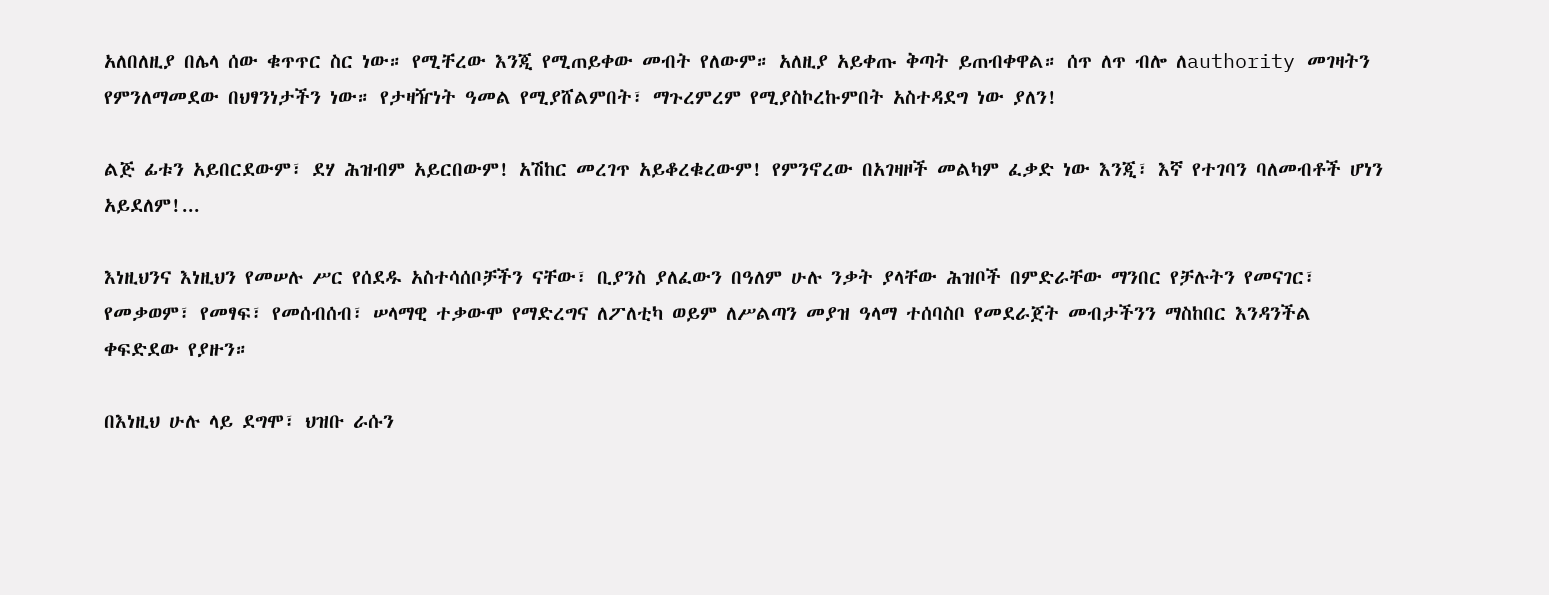አለበለዚያ በሌላ ሰው ቁጥጥር ስር ነው። የሚቸረው እንጂ የሚጠይቀው መብት የለውም። አለዚያ አይቀጡ ቅጣት ይጠብቀዋል። ሰጥ ለጥ ብሎ ለauthority መገዛትን የምንለማመደው በህፃንነታችን ነው። የታዛዥነት ዓመል የሚያሸልምበት፣ ማጉረምረም የሚያስኮረኩምበት አስተዳደግ ነው ያለን!

ልጅ ፊቱን አይበርደውም፣ ደሃ ሕዝብም አይርበውም! አሽከር መረገጥ አይቆረቁረውም! የምንኖረው በአገዛዞች መልካም ፈቃድ ነው እንጂ፣ እኛ የተገባን ባለመብቶች ሆነን አይደለም!...

እነዚህንና እነዚህን የመሠሉ ሥር የሰደዱ አስተሳሰቦቻችን ናቸው፣ ቢያንስ ያለፈውን በዓለም ሁሉ ንቃት ያላቸው ሕዝቦች በምድራቸው ማንበር የቻሉትን የመናገር፣ የመቃወም፣ የመፃፍ፣ የመሰብሰብ፣ ሠላማዊ ተቃውሞ የማድረግና ለፖለቲካ ወይም ለሥልጣን መያዝ ዓላማ ተሰባስቦ የመደራጀት መብታችንን ማስከበር እንዳንችል ቀፍድደው የያዙን።

በእነዚህ ሁሉ ላይ ደግሞ፣ ህዝቡ ራሱን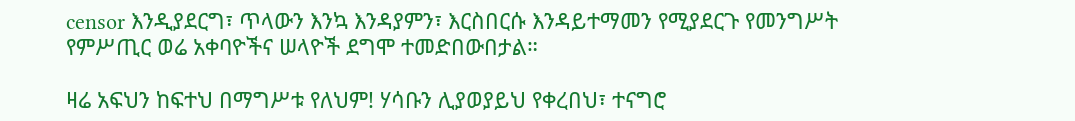censor እንዲያደርግ፣ ጥላውን እንኳ እንዳያምን፣ እርስበርሱ እንዳይተማመን የሚያደርጉ የመንግሥት የምሥጢር ወሬ አቀባዮችና ሠላዮች ደግሞ ተመድበውበታል።

ዛሬ አፍህን ከፍተህ በማግሥቱ የለህም! ሃሳቡን ሊያወያይህ የቀረበህ፣ ተናግሮ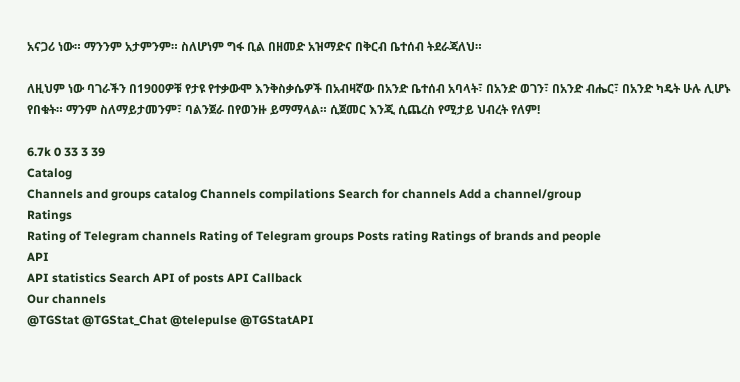አናጋሪ ነው። ማንንም አታምንም። ስለሆነም ግፋ ቢል በዘመድ አዝማድና በቅርብ ቤተሰብ ትደራጃለህ።

ለዚህም ነው ባገራችን በ1900ዎቹ የታዩ የተቃውሞ እንቅስቃሴዎች በአብዛኛው በአንድ ቤተሰብ አባላት፣ በአንድ ወገን፣ በአንድ ብሔር፣ በአንድ ካዴት ሁሉ ሊሆኑ የበቁት። ማንም ስለማይታመንም፣ ባልንጀራ በየወንዙ ይማማላል። ሲጀመር እንጂ ሲጨረስ የሚታይ ህብረት የለም!

6.7k 0 33 3 39
Catalog
Channels and groups catalog Channels compilations Search for channels Add a channel/group
Ratings
Rating of Telegram channels Rating of Telegram groups Posts rating Ratings of brands and people
API
API statistics Search API of posts API Callback
Our channels
@TGStat @TGStat_Chat @telepulse @TGStatAPI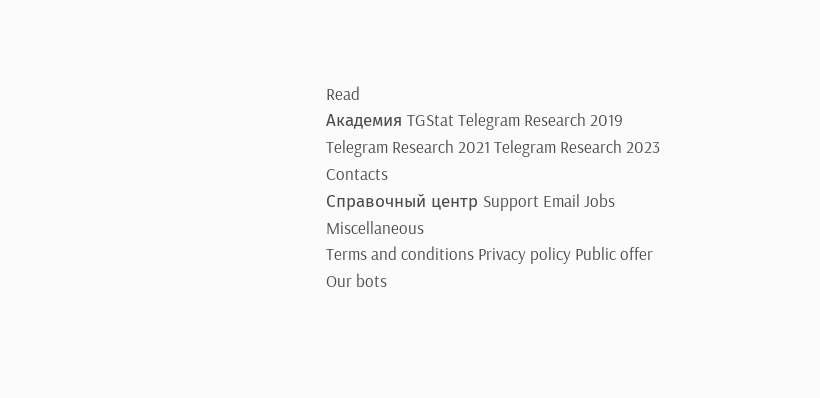Read
Академия TGStat Telegram Research 2019 Telegram Research 2021 Telegram Research 2023
Contacts
Справочный центр Support Email Jobs
Miscellaneous
Terms and conditions Privacy policy Public offer
Our bots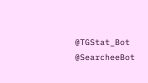@TGStat_Bot @SearcheeBot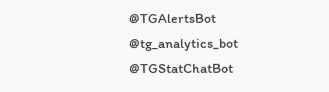@TGAlertsBot @tg_analytics_bot @TGStatChatBot